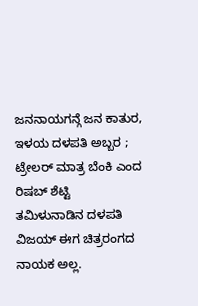ಜನನಾಯಗನ್ಗೆ ಜನ ಕಾತುರ, ಇಳಯ ದಳಪತಿ ಅಬ್ಬರ ; ಟ್ರೇಲರ್ ಮಾತ್ರ ಬೆಂಕಿ ಎಂದ ರಿಷಬ್ ಶೆಟ್ಟಿ
ತಮಿಳುನಾಡಿನ ದಳಪತಿ ವಿಜಯ್ ಈಗ ಚಿತ್ರರಂಗದ ನಾಯಕ ಅಲ್ಲ.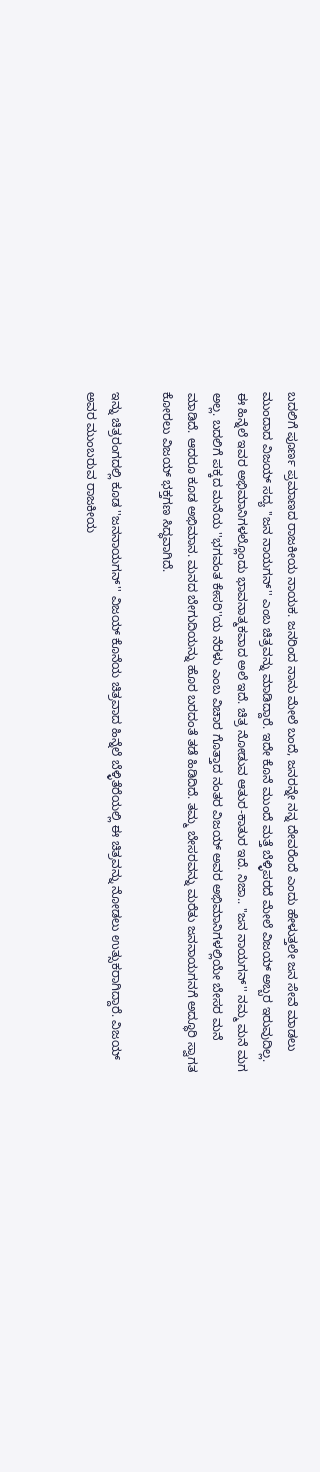ಬದಲಿಗೆ ಪೂರ್ಣ ಪ್ರಮಾಣದ ರಾಜಕೀಯ ನಾಯಕ. ಜನರಿಂದ ನಾನು ಮೇಲೆ ಬಂದೆ, ಜನರನ್ನೇ ನನ್ನ ದೇವರೆಂದೆ ಎಂದು ಹೇಳುತ್ತಲೇ ಜನ ಸೇವೆ ಮಾಡಲು ಮುಂದಾದ ವಿಜಯ್ ಸದ್ಯ ''ಜನ ನಾಯಗನ್'' ಎಂಬ ಚಿತ್ರವನ್ನು ಮಾಡಿದ್ದಾರೆ. ಇದೇ ಕೊನೆ ಮುಂದೆ ಮತ್ತೆ ಬೆಳ್ಳಿಪರದೆ ಮೇಲೆ ವಿಜಯ್ ಅಬ್ಬರ ಇರುವುದಿಲ್ಲ.
ಈ ಹಿನ್ನೆಲೆ ಇವರ ಅಭಿಮಾನಿಗಳಲ್ಲೊಂದು ಭಾವನಾತ್ಮಕವಾದ ಅಲೆ ಇದೆ. ಚಿತ್ರ ನೋಡುವ ಆತುರ-ಕಾತುರ ಇದೆ. ನಿಜಾ.. ''ಜನ ನಾಯಗನ್'' ನಮ್ಮ ಮನೆ ಮಗ ಅಲ್ಲ. ಬದಲಿಗೆ ಪಕ್ಕದ ಮನೆಯ ''ಭಗವಂತ ಕೇಸರಿ''ಯ ನೆರಳು ಎಂಬ ವಿಚಾರ ಗೊತ್ತಾದ ನಂತರ ವಿಜಯ್ ಅವರ ಅಭಿಮಾನಿಗಳಲ್ಲಿಯೇ ಬೇಸರ ಮನೆ ಮಾಡಿದೆ. ಆದರೂ ಕೂಡ ಅಭಿಮಾನ. ಮನದ ಬೇಗುದಿಯನ್ನು ಹೊರ ಬರದಂತೆ ತಡೆ ಹಿಡಿದಿದೆ. ತಮ್ಮ ಬೇಸರವನ್ನು ಮರೆತು ಜನನಾಯಗನಗೆ ಅದ್ಧೂರಿ ಸ್ವಾಗತ ಕೋರಲು ವಿಜಯ್ ಭಕ್ತಗಣ ಸಿದ್ಧವಾಗಿದೆ.

ಇನ್ನು ಚಿತ್ರರಂಗದಲ್ಲಿ ಕೂಡ ''ಜನನಾಯಗನ್'' ವಿಜಯ್ ಕೊನೆಯ ಚಿತ್ರವಾದ ಹಿನ್ನೆಲೆ ಬೆಳ್ಳಿತೆರೆಯಲ್ಲಿ ಈ ಚಿತ್ರವನ್ನು ನೋಡಲು ಉತ್ಸುಕರಾಗಿದ್ದಾರೆ. ವಿಜಯ್ ಅವರ ಮುಂಬರುವ ರಾಜಕೀಯ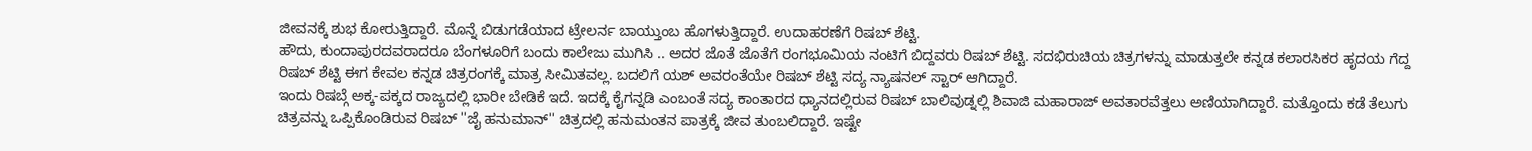ಜೀವನಕ್ಕೆ ಶುಭ ಕೋರುತ್ತಿದ್ದಾರೆ. ಮೊನ್ನೆ ಬಿಡುಗಡೆಯಾದ ಟ್ರೇಲರ್ನ ಬಾಯ್ತುಂಬ ಹೊಗಳುತ್ತಿದ್ದಾರೆ. ಉದಾಹರಣೆಗೆ ರಿಷಬ್ ಶೆಟ್ಟಿ.
ಹೌದು, ಕುಂದಾಪುರದವರಾದರೂ ಬೆಂಗಳೂರಿಗೆ ಬಂದು ಕಾಲೇಜು ಮುಗಿಸಿ .. ಅದರ ಜೊತೆ ಜೊತೆಗೆ ರಂಗಭೂಮಿಯ ನಂಟಿಗೆ ಬಿದ್ದವರು ರಿಷಬ್ ಶೆಟ್ಟಿ. ಸದಭಿರುಚಿಯ ಚಿತ್ರಗಳನ್ನು ಮಾಡುತ್ತಲೇ ಕನ್ನಡ ಕಲಾರಸಿಕರ ಹೃದಯ ಗೆದ್ದ ರಿಷಬ್ ಶೆಟ್ಟಿ ಈಗ ಕೇವಲ ಕನ್ನಡ ಚಿತ್ರರಂಗಕ್ಕೆ ಮಾತ್ರ ಸೀಮಿತವಲ್ಲ. ಬದಲಿಗೆ ಯಶ್ ಅವರಂತೆಯೇ ರಿಷಬ್ ಶೆಟ್ಟಿ ಸದ್ಯ ನ್ಯಾಷನಲ್ ಸ್ಟಾರ್ ಆಗಿದ್ದಾರೆ.
ಇಂದು ರಿಷಬ್ಗೆ ಅಕ್ಕ-ಪಕ್ಕದ ರಾಜ್ಯದಲ್ಲಿ ಭಾರೀ ಬೇಡಿಕೆ ಇದೆ. ಇದಕ್ಕೆ ಕೈಗನ್ನಡಿ ಎಂಬಂತೆ ಸದ್ಯ ಕಾಂತಾರದ ಧ್ಯಾನದಲ್ಲಿರುವ ರಿಷಬ್ ಬಾಲಿವುಡ್ನಲ್ಲಿ ಶಿವಾಜಿ ಮಹಾರಾಜ್ ಅವತಾರವೆತ್ತಲು ಅಣಿಯಾಗಿದ್ದಾರೆ. ಮತ್ತೊಂದು ಕಡೆ ತೆಲುಗು ಚಿತ್ರವನ್ನು ಒಪ್ಪಿಕೊಂಡಿರುವ ರಿಷಬ್ ''ಜೈ ಹನುಮಾನ್'' ಚಿತ್ರದಲ್ಲಿ ಹನುಮಂತನ ಪಾತ್ರಕ್ಕೆ ಜೀವ ತುಂಬಲಿದ್ದಾರೆ. ಇಷ್ಟೇ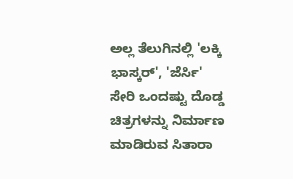ಅಲ್ಲ ತೆಲುಗಿನಲ್ಲಿ 'ಲಕ್ಕಿ ಭಾಸ್ಕರ್', 'ಜೆರ್ಸಿ' ಸೇರಿ ಒಂದಷ್ಟು ದೊಡ್ಡ ಚಿತ್ರಗಳನ್ನು ನಿರ್ಮಾಣ ಮಾಡಿರುವ ಸಿತಾರಾ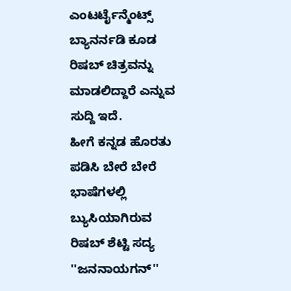ಎಂಟರ್ಟೈನ್ಮೆಂಟ್ಸ್ ಬ್ಯಾನರ್ನಡಿ ಕೂಡ ರಿಷಬ್ ಚಿತ್ರವನ್ನು ಮಾಡಲಿದ್ದಾರೆ ಎನ್ನುವ ಸುದ್ದಿ ಇದೆ.
ಹೀಗೆ ಕನ್ನಡ ಹೊರತು ಪಡಿಸಿ ಬೇರೆ ಬೇರೆ ಭಾಷೆಗಳಲ್ಲಿ ಬ್ಯುಸಿಯಾಗಿರುವ ರಿಷಬ್ ಶೆಟ್ಟಿ ಸದ್ಯ ''ಜನನಾಯಗನ್''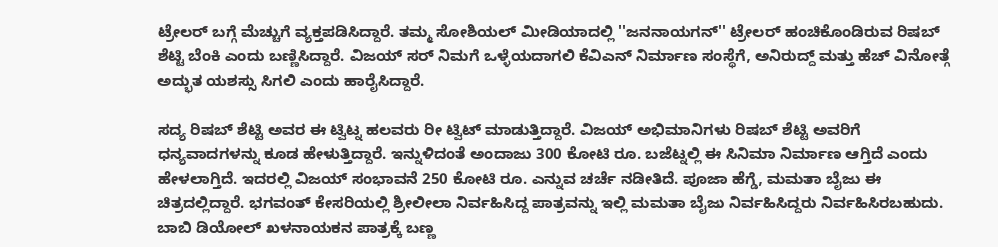ಟ್ರೇಲರ್ ಬಗ್ಗೆ ಮೆಚ್ಚುಗೆ ವ್ಯಕ್ತಪಡಿಸಿದ್ದಾರೆ. ತಮ್ಮ ಸೋಶಿಯಲ್ ಮೀಡಿಯಾದಲ್ಲಿ ''ಜನನಾಯಗನ್'' ಟ್ರೇಲರ್ ಹಂಚಿಕೊಂಡಿರುವ ರಿಷಬ್ ಶೆಟ್ಟಿ ಬೆಂಕಿ ಎಂದು ಬಣ್ಣಿಸಿದ್ದಾರೆ. ವಿಜಯ್ ಸರ್ ನಿಮಗೆ ಒಳ್ಳೆಯದಾಗಲಿ ಕೆವಿಎನ್ ನಿರ್ಮಾಣ ಸಂಸ್ಥೆಗೆ, ಅನಿರುದ್ದ್ ಮತ್ತು ಹೆಚ್ ವಿನೋತ್ಗೆ ಅದ್ಭುತ ಯಶಸ್ಸು ಸಿಗಲಿ ಎಂದು ಹಾರೈಸಿದ್ದಾರೆ.

ಸದ್ಯ ರಿಷಬ್ ಶೆಟ್ಟಿ ಅವರ ಈ ಟ್ವಿಟ್ನ ಹಲವರು ರೀ ಟ್ವಿಟ್ ಮಾಡುತ್ತಿದ್ದಾರೆ. ವಿಜಯ್ ಅಭಿಮಾನಿಗಳು ರಿಷಬ್ ಶೆಟ್ಟಿ ಅವರಿಗೆ ಧನ್ಯವಾದಗಳನ್ನು ಕೂಡ ಹೇಳುತ್ತಿದ್ದಾರೆ. ಇನ್ನುಳಿದಂತೆ ಅಂದಾಜು 300 ಕೋಟಿ ರೂ. ಬಜೆಟ್ನಲ್ಲಿ ಈ ಸಿನಿಮಾ ನಿರ್ಮಾಣ ಆಗ್ತಿದೆ ಎಂದು ಹೇಳಲಾಗ್ತಿದೆ. ಇದರಲ್ಲಿ ವಿಜಯ್ ಸಂಭಾವನೆ 250 ಕೋಟಿ ರೂ. ಎನ್ನುವ ಚರ್ಚೆ ನಡೀತಿದೆ. ಪೂಜಾ ಹೆಗ್ಡೆ, ಮಮತಾ ಬೈಜು ಈ ಚಿತ್ರದಲ್ಲಿದ್ದಾರೆ. ಭಗವಂತ್ ಕೇಸರಿಯಲ್ಲಿ ಶ್ರೀಲೀಲಾ ನಿರ್ವಹಿಸಿದ್ದ ಪಾತ್ರವನ್ನು ಇಲ್ಲಿ ಮಮತಾ ಬೈಜು ನಿರ್ವಹಿಸಿದ್ದರು ನಿರ್ವಹಿಸಿರಬಹುದು. ಬಾಬಿ ಡಿಯೋಲ್ ಖಳನಾಯಕನ ಪಾತ್ರಕ್ಕೆ ಬಣ್ಣ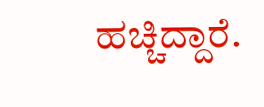ಹಚ್ಚಿದ್ದಾರೆ.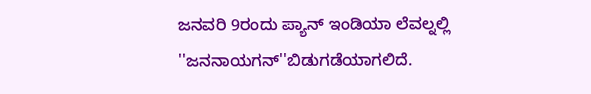ಜನವರಿ 9ರಂದು ಪ್ಯಾನ್ ಇಂಡಿಯಾ ಲೆವಲ್ನಲ್ಲಿ ''ಜನನಾಯಗನ್''ಬಿಡುಗಡೆಯಾಗಲಿದೆ.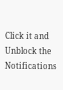Click it and Unblock the Notifications